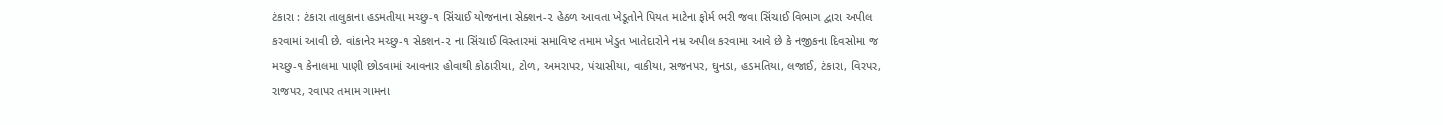ટંકારા : ટંકારા તાલુકાના હડમતીયા મચ્છુ-૧ સિંચાઈ યોજનાના સેક્શન-૨ હેઠળ આવતા ખેડૂતોને પિયત માટેના ફોર્મ ભરી જવા સિંચાઈ વિભાગ દ્વારા અપીલ કરવામાં આવી છે. વાંકાનેર મચ્છુ-૧ સેકશન-૨ ના સિંચાઈ વિસ્તારમાં સમાવિષ્ટ તમામ ખેડુત ખાતેદારોને નમ્ર અપીલ કરવામા આવે છે કે નજીકના દિવસોમા જ મચ્છુ-૧ કેનાલમા પાણી છોડવામાં આવનાર હોવાથી કોઠારીયા, ટોળ, અમરાપર, પંચાસીયા, વાકીયા, સજનપર, ઘુનડા, હડમતિયા, લજાઈ, ટંકારા, વિરપર, રાજપર, રવાપર તમામ ગામના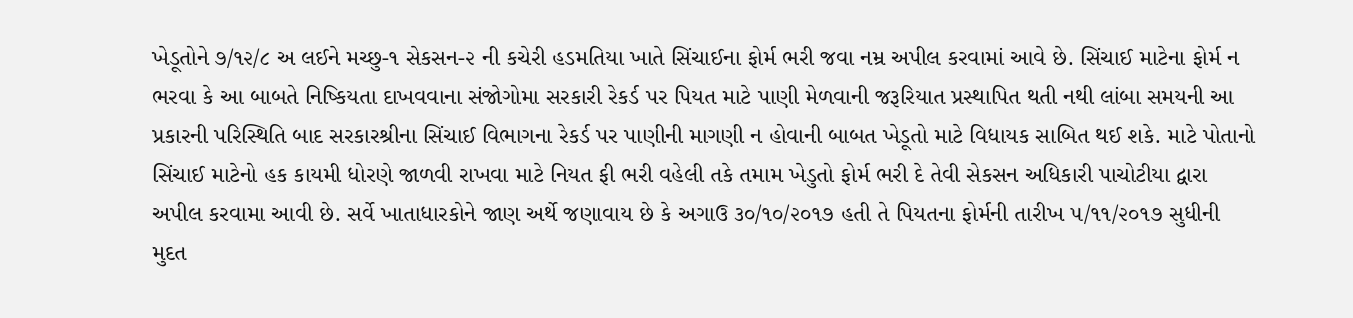ખેડૂતોને ૭/૧૨/૮ અ લઈને મચ્છુ-૧ સેકસન-૨ ની કચેરી હડમતિયા ખાતે સિંચાઈના ફોર્મ ભરી જવા નમ્ર અપીલ કરવામાં આવે છે. સિંચાઈ માટેના ફોર્મ ન ભરવા કે આ બાબતે નિષ્કિયતા દાખવવાના સંજોગોમા સરકારી રેકર્ડ પર પિયત માટે પાણી મેળવાની જરૂરિયાત પ્રસ્થાપિત થતી નથી લાંબા સમયની આ પ્રકારની પરિસ્થિતિ બાદ સરકારશ્રીના સિંચાઈ વિભાગના રેકર્ડ પર પાણીની માગણી ન હોવાની બાબત ખેડૂતો માટે વિધાયક સાબિત થઈ શકે. માટે પોતાનો સિંચાઈ માટેનો હક કાયમી ધોરણે જાળવી રાખવા માટે નિયત ફી ભરી વહેલી તકે તમામ ખેડુતો ફોર્મ ભરી દે તેવી સેકસન અધિકારી પાચોટીયા દ્વારા અપીલ કરવામા આવી છે. સર્વે ખાતાધારકોને જાણ અર્થે જણાવાય છે કે અગાઉ ૩૦/૧૦/૨૦૧૭ હતી તે પિયતના ફોર્મની તારીખ ૫/૧૧/૨૦૧૭ સુધીની મુદત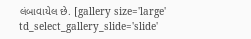લંબાવાયેલ છે. [gallery size='large' td_select_gallery_slide='slide'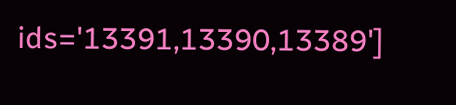ids='13391,13390,13389']